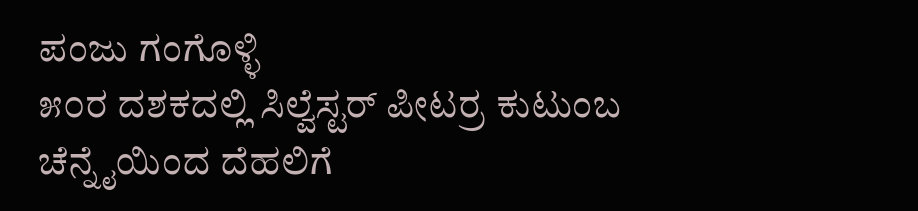ಪಂಜು ಗಂಗೊಳ್ಳಿ
೫೦ರ ದಶಕದಲ್ಲಿ ಸಿಲ್ವೆಸ್ಟರ್ ಪೀಟರ್ರ ಕುಟುಂಬ ಚೆನ್ನೈಯಿಂದ ದೆಹಲಿಗೆ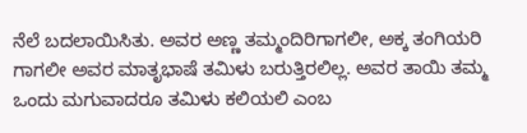ನೆಲೆ ಬದಲಾಯಿಸಿತು. ಅವರ ಅಣ್ಣ ತಮ್ಮಂದಿರಿಗಾಗಲೀ, ಅಕ್ಕ ತಂಗಿಯರಿ ಗಾಗಲೀ ಅವರ ಮಾತೃಭಾಷೆ ತಮಿಳು ಬರುತ್ತಿರಲಿಲ್ಲ. ಅವರ ತಾಯಿ ತಮ್ಮ ಒಂದು ಮಗುವಾದರೂ ತಮಿಳು ಕಲಿಯಲಿ ಎಂಬ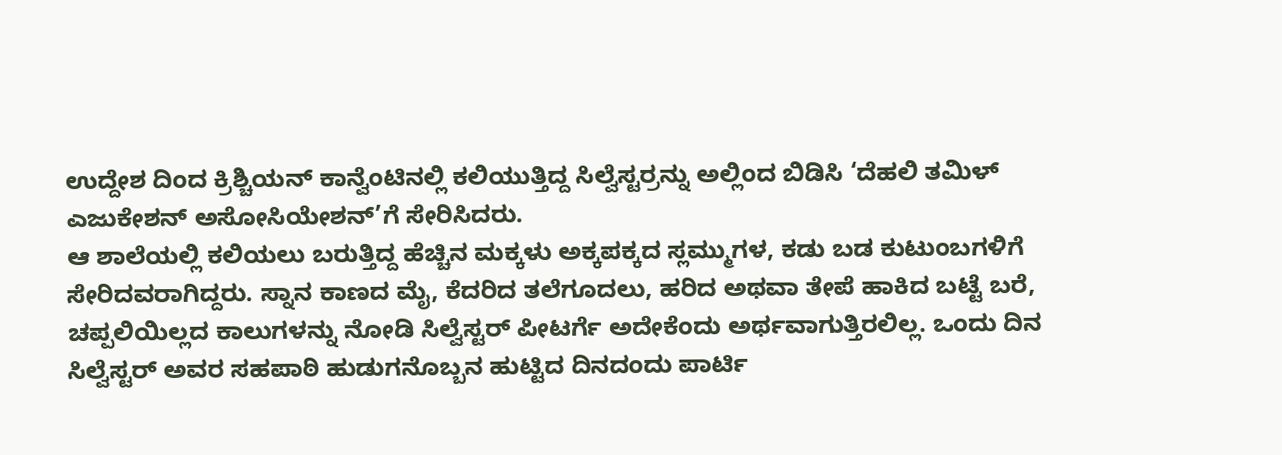ಉದ್ದೇಶ ದಿಂದ ಕ್ರಿಶ್ಚಿಯನ್ ಕಾನ್ವೆಂಟಿನಲ್ಲಿ ಕಲಿಯುತ್ತಿದ್ದ ಸಿಲ್ವೆಸ್ಟರ್ರನ್ನು ಅಲ್ಲಿಂದ ಬಿಡಿಸಿ ‘ದೆಹಲಿ ತಮಿಳ್ ಎಜುಕೇಶನ್ ಅಸೋಸಿಯೇಶನ್’ಗೆ ಸೇರಿಸಿದರು.
ಆ ಶಾಲೆಯಲ್ಲಿ ಕಲಿಯಲು ಬರುತ್ತಿದ್ದ ಹೆಚ್ಚಿನ ಮಕ್ಕಳು ಅಕ್ಕಪಕ್ಕದ ಸ್ಲಮ್ಮುಗಳ, ಕಡು ಬಡ ಕುಟುಂಬಗಳಿಗೆ ಸೇರಿದವರಾಗಿದ್ದರು. ಸ್ನಾನ ಕಾಣದ ಮೈ, ಕೆದರಿದ ತಲೆಗೂದಲು, ಹರಿದ ಅಥವಾ ತೇಪೆ ಹಾಕಿದ ಬಟ್ಟೆ ಬರೆ, ಚಪ್ಪಲಿಯಿಲ್ಲದ ಕಾಲುಗಳನ್ನು ನೋಡಿ ಸಿಲ್ವೆಸ್ಟರ್ ಪೀಟರ್ಗೆ ಅದೇಕೆಂದು ಅರ್ಥವಾಗುತ್ತಿರಲಿಲ್ಲ. ಒಂದು ದಿನ ಸಿಲ್ವೆಸ್ಟರ್ ಅವರ ಸಹಪಾಠಿ ಹುಡುಗನೊಬ್ಬನ ಹುಟ್ಟಿದ ದಿನದಂದು ಪಾರ್ಟಿ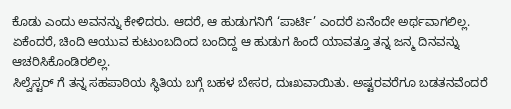ಕೊಡು ಎಂದು ಅವನನ್ನು ಕೇಳಿದರು. ಆದರೆ, ಆ ಹುಡುಗನಿಗೆ ‘ಪಾರ್ಟಿ’ ಎಂದರೆ ಏನೆಂದೇ ಅರ್ಥವಾಗಲಿಲ್ಲ. ಏಕೆಂದರೆ, ಚಿಂದಿ ಆಯುವ ಕುಟುಂಬದಿಂದ ಬಂದಿದ್ದ ಆ ಹುಡುಗ ಹಿಂದೆ ಯಾವತ್ತೂ ತನ್ನ ಜನ್ಮ ದಿನವನ್ನು ಆಚರಿಸಿಕೊಂಡಿರಲಿಲ್ಲ.
ಸಿಲ್ವೆಸ್ಟರ್ ಗೆ ತನ್ನ ಸಹಪಾಠಿಯ ಸ್ಥಿತಿಯ ಬಗ್ಗೆ ಬಹಳ ಬೇಸರ, ದುಃಖವಾಯಿತು. ಅಷ್ಟರವರೆಗೂ ಬಡತನವೆಂದರೆ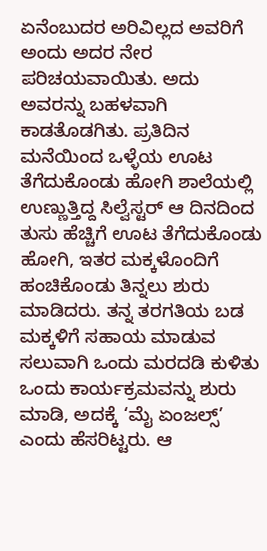ಏನೆಂಬುದರ ಅರಿವಿಲ್ಲದ ಅವರಿಗೆ ಅಂದು ಅದರ ನೇರ ಪರಿಚಯವಾಯಿತು. ಅದು ಅವರನ್ನು ಬಹಳವಾಗಿ ಕಾಡತೊಡಗಿತು. ಪ್ರತಿದಿನ ಮನೆಯಿಂದ ಒಳ್ಳೆಯ ಊಟ ತೆಗೆದುಕೊಂಡು ಹೋಗಿ ಶಾಲೆಯಲ್ಲಿ ಉಣ್ಣುತ್ತಿದ್ದ ಸಿಲ್ವೆಸ್ಟರ್ ಆ ದಿನದಿಂದ ತುಸು ಹೆಚ್ಚಿಗೆ ಊಟ ತೆಗೆದುಕೊಂಡು ಹೋಗಿ, ಇತರ ಮಕ್ಕಳೊಂದಿಗೆ ಹಂಚಿಕೊಂಡು ತಿನ್ನಲು ಶುರು ಮಾಡಿದರು. ತನ್ನ ತರಗತಿಯ ಬಡ ಮಕ್ಕಳಿಗೆ ಸಹಾಯ ಮಾಡುವ ಸಲುವಾಗಿ ಒಂದು ಮರದಡಿ ಕುಳಿತು ಒಂದು ಕಾರ್ಯಕ್ರಮವನ್ನು ಶುರು ಮಾಡಿ, ಅದಕ್ಕೆ ‘ಮೈ ಏಂಜಲ್ಸ್’ ಎಂದು ಹೆಸರಿಟ್ಟರು. ಆ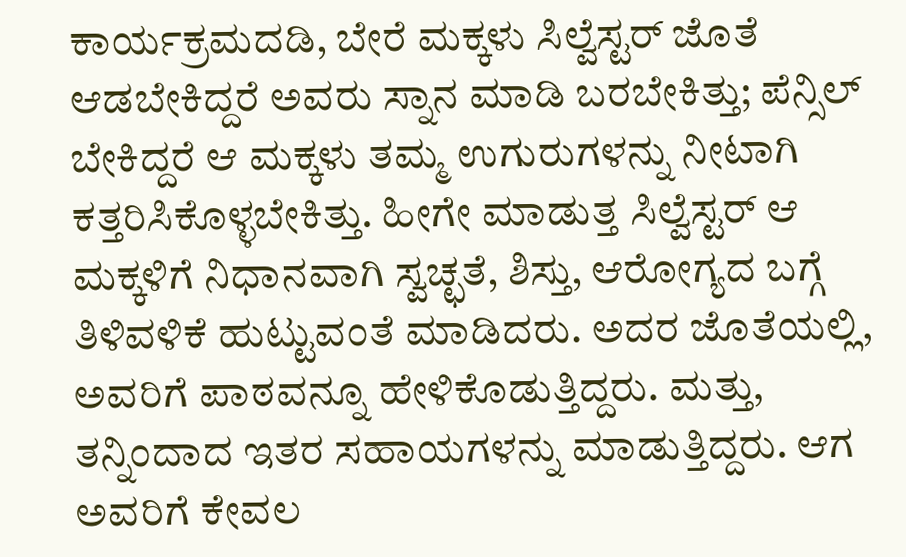ಕಾರ್ಯಕ್ರಮದಡಿ, ಬೇರೆ ಮಕ್ಕಳು ಸಿಲ್ವೆಸ್ಟರ್ ಜೊತೆ ಆಡಬೇಕಿದ್ದರೆ ಅವರು ಸ್ನಾನ ಮಾಡಿ ಬರಬೇಕಿತ್ತು; ಪೆನ್ಸಿಲ್ ಬೇಕಿದ್ದರೆ ಆ ಮಕ್ಕಳು ತಮ್ಮ ಉಗುರುಗಳನ್ನು ನೀಟಾಗಿ ಕತ್ತರಿಸಿಕೊಳ್ಳಬೇಕಿತ್ತು. ಹೀಗೇ ಮಾಡುತ್ತ ಸಿಲ್ವೆಸ್ಟರ್ ಆ ಮಕ್ಕಳಿಗೆ ನಿಧಾನವಾಗಿ ಸ್ವಚ್ಛತೆ, ಶಿಸ್ತು, ಆರೋಗ್ಯದ ಬಗ್ಗೆ ತಿಳಿವಳಿಕೆ ಹುಟ್ಟುವಂತೆ ಮಾಡಿದರು. ಅದರ ಜೊತೆಯಲ್ಲಿ, ಅವರಿಗೆ ಪಾಠವನ್ನೂ ಹೇಳಿಕೊಡುತ್ತಿದ್ದರು. ಮತ್ತು, ತನ್ನಿಂದಾದ ಇತರ ಸಹಾಯಗಳನ್ನು ಮಾಡುತ್ತಿದ್ದರು. ಆಗ ಅವರಿಗೆ ಕೇವಲ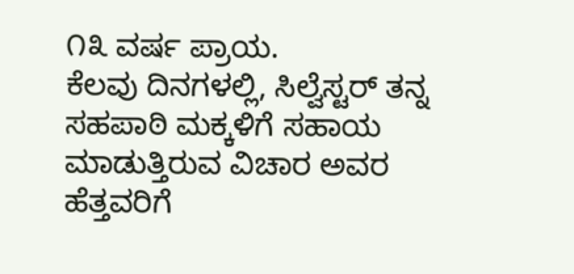೧೩ ವರ್ಷ ಪ್ರಾಯ.
ಕೆಲವು ದಿನಗಳಲ್ಲಿ, ಸಿಲ್ವೆಸ್ಟರ್ ತನ್ನ ಸಹಪಾಠಿ ಮಕ್ಕಳಿಗೆ ಸಹಾಯ ಮಾಡುತ್ತಿರುವ ವಿಚಾರ ಅವರ ಹೆತ್ತವರಿಗೆ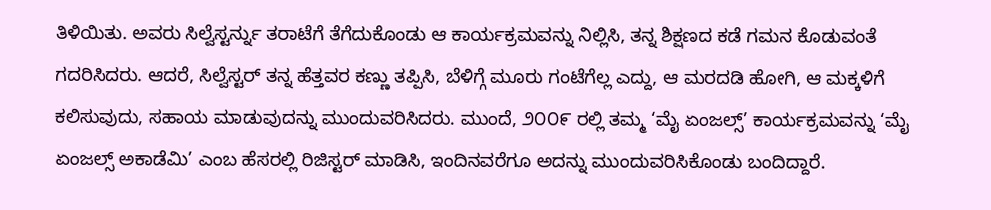ತಿಳಿಯಿತು. ಅವರು ಸಿಲ್ವೆಸ್ಟರ್ನ್ನು ತರಾಟೆಗೆ ತೆಗೆದುಕೊಂಡು ಆ ಕಾರ್ಯಕ್ರಮವನ್ನು ನಿಲ್ಲಿಸಿ, ತನ್ನ ಶಿಕ್ಷಣದ ಕಡೆ ಗಮನ ಕೊಡುವಂತೆ ಗದರಿಸಿದರು. ಆದರೆ, ಸಿಲ್ವೆಸ್ಟರ್ ತನ್ನ ಹೆತ್ತವರ ಕಣ್ಣು ತಪ್ಪಿಸಿ, ಬೆಳಿಗ್ಗೆ ಮೂರು ಗಂಟೆಗೆಲ್ಲ ಎದ್ದು, ಆ ಮರದಡಿ ಹೋಗಿ, ಆ ಮಕ್ಕಳಿಗೆ ಕಲಿಸುವುದು, ಸಹಾಯ ಮಾಡುವುದನ್ನು ಮುಂದುವರಿಸಿದರು. ಮುಂದೆ, ೨೦೦೯ ರಲ್ಲಿ ತಮ್ಮ ‘ಮೈ ಏಂಜಲ್ಸ್’ ಕಾರ್ಯಕ್ರಮವನ್ನು ‘ಮೈ ಏಂಜಲ್ಸ್ ಅಕಾಡೆಮಿ’ ಎಂಬ ಹೆಸರಲ್ಲಿ ರಿಜಿಸ್ಟರ್ ಮಾಡಿಸಿ, ಇಂದಿನವರೆಗೂ ಅದನ್ನು ಮುಂದುವರಿಸಿಕೊಂಡು ಬಂದಿದ್ದಾರೆ.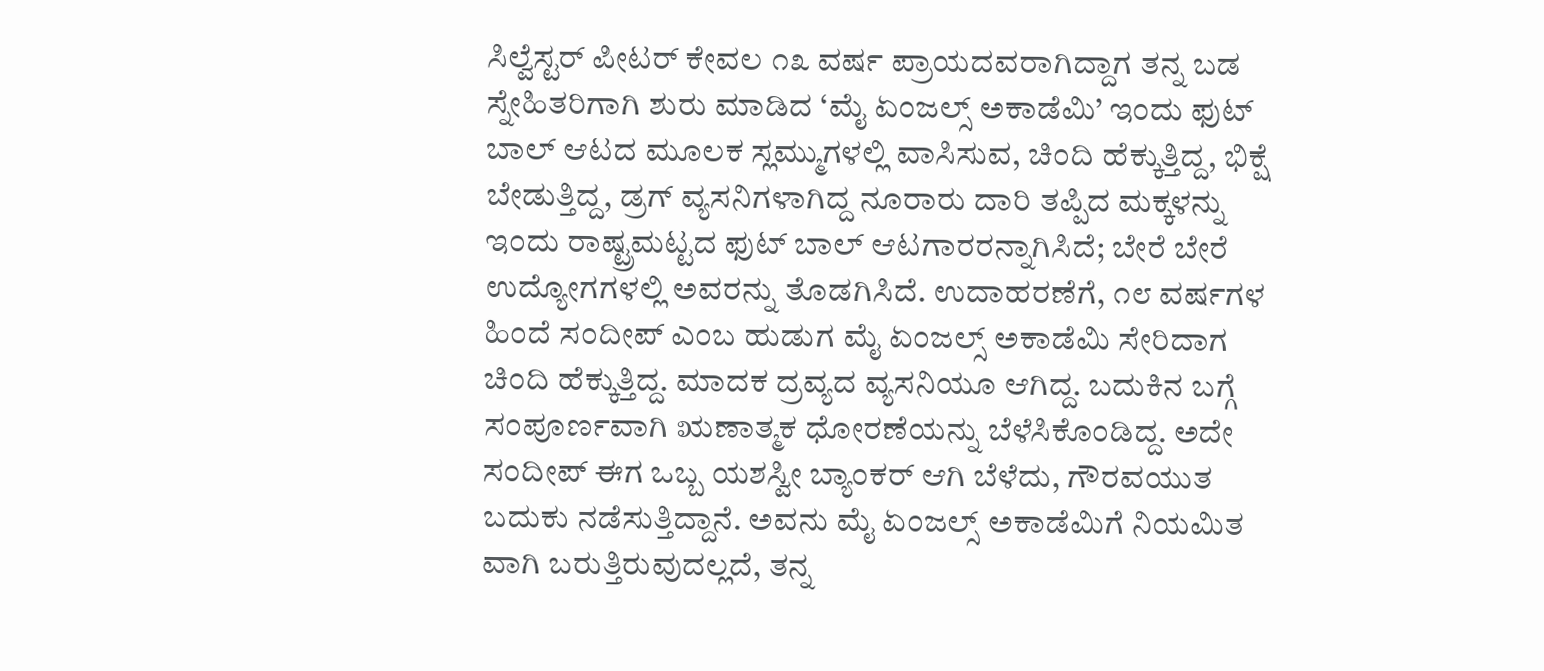ಸಿಲ್ವೆಸ್ಟರ್ ಪೀಟರ್ ಕೇವಲ ೧೩ ವರ್ಷ ಪ್ರಾಯದವರಾಗಿದ್ದಾಗ ತನ್ನ ಬಡ ಸ್ನೇಹಿತರಿಗಾಗಿ ಶುರು ಮಾಡಿದ ‘ಮೈ ಏಂಜಲ್ಸ್ ಅಕಾಡೆಮಿ’ ಇಂದು ಫುಟ್ ಬಾಲ್ ಆಟದ ಮೂಲಕ ಸ್ಲಮ್ಮುಗಳಲ್ಲಿ ವಾಸಿಸುವ, ಚಿಂದಿ ಹೆಕ್ಕುತ್ತಿದ್ದ, ಭಿಕ್ಷೆ ಬೇಡುತ್ತಿದ್ದ, ಡ್ರಗ್ ವ್ಯಸನಿಗಳಾಗಿದ್ದ ನೂರಾರು ದಾರಿ ತಪ್ಪಿದ ಮಕ್ಕಳನ್ನು ಇಂದು ರಾಷ್ಟ್ರಮಟ್ಟದ ಫುಟ್ ಬಾಲ್ ಆಟಗಾರರನ್ನಾಗಿಸಿದೆ; ಬೇರೆ ಬೇರೆ ಉದ್ಯೋಗಗಳಲ್ಲಿ ಅವರನ್ನು ತೊಡಗಿಸಿದೆ. ಉದಾಹರಣೆಗೆ, ೧೮ ವರ್ಷಗಳ ಹಿಂದೆ ಸಂದೀಪ್ ಎಂಬ ಹುಡುಗ ಮೈ ಏಂಜಲ್ಸ್ ಅಕಾಡೆಮಿ ಸೇರಿದಾಗ ಚಿಂದಿ ಹೆಕ್ಕುತ್ತಿದ್ದ. ಮಾದಕ ದ್ರವ್ಯದ ವ್ಯಸನಿಯೂ ಆಗಿದ್ದ. ಬದುಕಿನ ಬಗ್ಗೆ ಸಂಪೂರ್ಣವಾಗಿ ಋಣಾತ್ಮಕ ಧೋರಣೆಯನ್ನು ಬೆಳೆಸಿಕೊಂಡಿದ್ದ. ಅದೇ ಸಂದೀಪ್ ಈಗ ಒಬ್ಬ ಯಶಸ್ವೀ ಬ್ಯಾಂಕರ್ ಆಗಿ ಬೆಳೆದು, ಗೌರವಯುತ ಬದುಕು ನಡೆಸುತ್ತಿದ್ದಾನೆ. ಅವನು ಮೈ ಏಂಜಲ್ಸ್ ಅಕಾಡೆಮಿಗೆ ನಿಯಮಿತ ವಾಗಿ ಬರುತ್ತಿರುವುದಲ್ಲದೆ, ತನ್ನ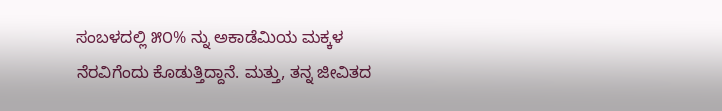ಸಂಬಳದಲ್ಲಿ ೫೦% ನ್ನು ಅಕಾಡೆಮಿಯ ಮಕ್ಕಳ ನೆರವಿಗೆಂದು ಕೊಡುತ್ತಿದ್ದಾನೆ. ಮತ್ತು, ತನ್ನ ಜೀವಿತದ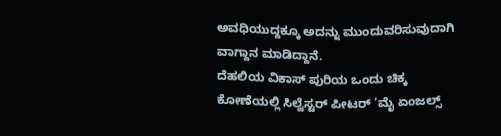ಅವಧಿಯುದ್ದಕ್ಕೂ ಅದನ್ನು ಮುಂದುವರಿಸುವುದಾಗಿ ವಾಗ್ದಾನ ಮಾಡಿದ್ದಾನೆ.
ದೆಹಲಿಯ ವಿಕಾಸ್ ಪುರಿಯ ಒಂದು ಚಿಕ್ಕ ಕೋಣೆಯಲ್ಲಿ ಸಿಲ್ವೆಸ್ಟರ್ ಪೀಟರ್ ‘ಮೈ ಏಂಜಲ್ಸ್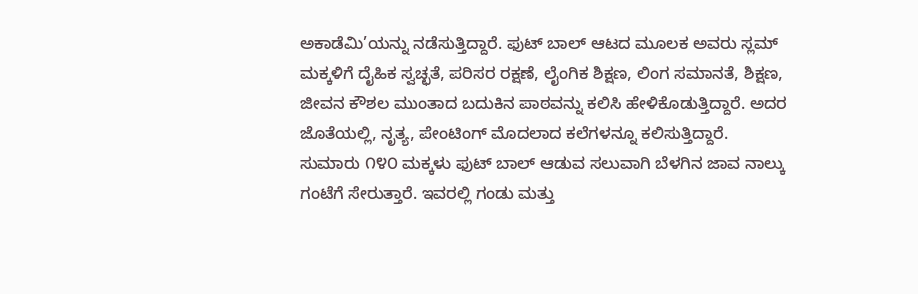ಅಕಾಡೆಮಿ’ಯನ್ನು ನಡೆಸುತ್ತಿದ್ದಾರೆ. ಫುಟ್ ಬಾಲ್ ಆಟದ ಮೂಲಕ ಅವರು ಸ್ಲಮ್ ಮಕ್ಕಳಿಗೆ ದೈಹಿಕ ಸ್ವಚ್ಛತೆ, ಪರಿಸರ ರಕ್ಷಣೆ, ಲೈಂಗಿಕ ಶಿಕ್ಷಣ, ಲಿಂಗ ಸಮಾನತೆ, ಶಿಕ್ಷಣ, ಜೀವನ ಕೌಶಲ ಮುಂತಾದ ಬದುಕಿನ ಪಾಠವನ್ನು ಕಲಿಸಿ ಹೇಳಿಕೊಡುತ್ತಿದ್ದಾರೆ. ಅದರ ಜೊತೆಯಲ್ಲಿ, ನೃತ್ಯ, ಪೇಂಟಿಂಗ್ ಮೊದಲಾದ ಕಲೆಗಳನ್ನೂ ಕಲಿಸುತ್ತಿದ್ದಾರೆ.
ಸುಮಾರು ೧೪೦ ಮಕ್ಕಳು ಫುಟ್ ಬಾಲ್ ಆಡುವ ಸಲುವಾಗಿ ಬೆಳಗಿನ ಜಾವ ನಾಲ್ಕು ಗಂಟೆಗೆ ಸೇರುತ್ತಾರೆ. ಇವರಲ್ಲಿ ಗಂಡು ಮತ್ತು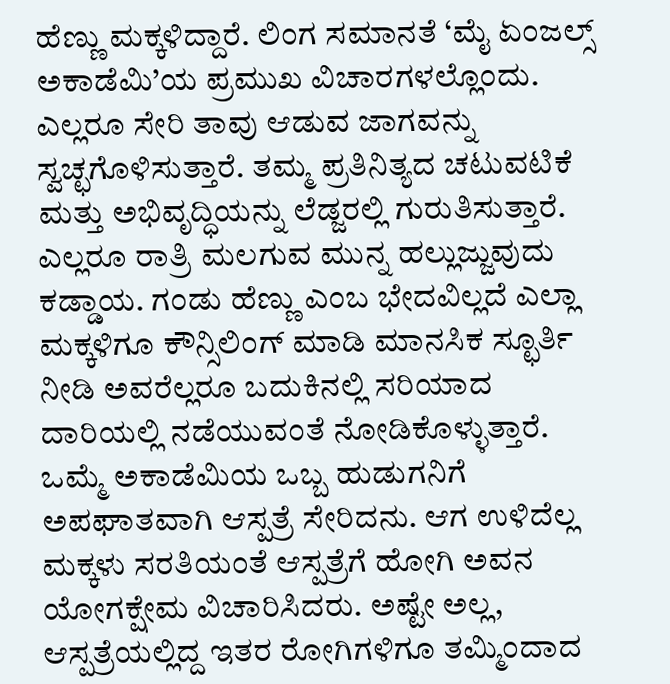ಹೆಣ್ಣು ಮಕ್ಕಳಿದ್ದಾರೆ. ಲಿಂಗ ಸಮಾನತೆ ‘ಮೈ ಏಂಜಲ್ಸ್ ಅಕಾಡೆಮಿ’ಯ ಪ್ರಮುಖ ವಿಚಾರಗಳಲ್ಲೊಂದು. ಎಲ್ಲರೂ ಸೇರಿ ತಾವು ಆಡುವ ಜಾಗವನ್ನು ಸ್ವಚ್ಛಗೊಳಿಸುತ್ತಾರೆ. ತಮ್ಮ ಪ್ರತಿನಿತ್ಯದ ಚಟುವಟಿಕೆ ಮತ್ತು ಅಭಿವೃದ್ಧಿಯನ್ನು ಲೆಡ್ಜರಲ್ಲಿ ಗುರುತಿಸುತ್ತಾರೆ. ಎಲ್ಲರೂ ರಾತ್ರಿ ಮಲಗುವ ಮುನ್ನ ಹಲ್ಲುಜ್ಜುವುದು ಕಡ್ಡಾಯ. ಗಂಡು ಹೆಣ್ಣು ಎಂಬ ಭೇದವಿಲ್ಲದೆ ಎಲ್ಲಾ ಮಕ್ಕಳಿಗೂ ಕೌನ್ಸಿಲಿಂಗ್ ಮಾಡಿ ಮಾನಸಿಕ ಸ್ಛೂರ್ತಿ ನೀಡಿ ಅವರೆಲ್ಲರೂ ಬದುಕಿನಲ್ಲಿ ಸರಿಯಾದ ದಾರಿಯಲ್ಲಿ ನಡೆಯುವಂತೆ ನೋಡಿಕೊಳ್ಳುತ್ತಾರೆ.
ಒಮ್ಮೆ ಅಕಾಡೆಮಿಯ ಒಬ್ಬ ಹುಡುಗನಿಗೆ ಅಪಘಾತವಾಗಿ ಆಸ್ಪತ್ರೆ ಸೇರಿದನು. ಆಗ ಉಳಿದೆಲ್ಲ ಮಕ್ಕಳು ಸರತಿಯಂತೆ ಆಸ್ಪತ್ರೆಗೆ ಹೋಗಿ ಅವನ ಯೋಗಕ್ಷೇಮ ವಿಚಾರಿಸಿದರು. ಅಷ್ಟೇ ಅಲ್ಲ, ಆಸ್ಪತ್ರೆಯಲ್ಲಿದ್ದ ಇತರ ರೋಗಿಗಳಿಗೂ ತಮ್ಮಿಂದಾದ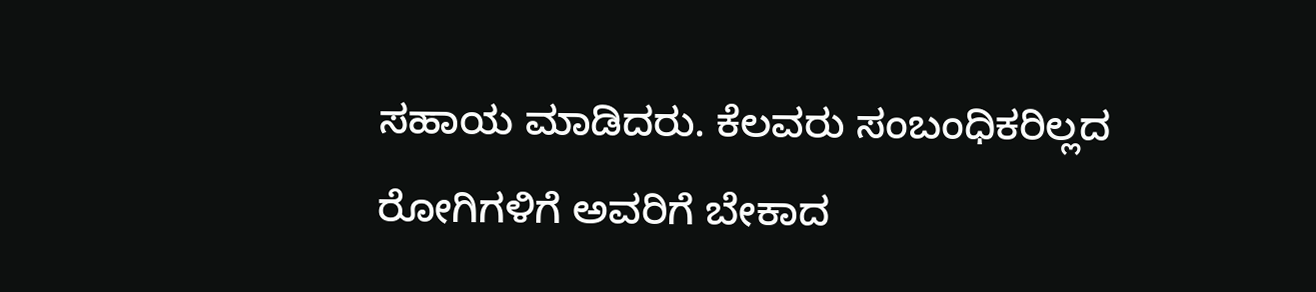ಸಹಾಯ ಮಾಡಿದರು. ಕೆಲವರು ಸಂಬಂಧಿಕರಿಲ್ಲದ ರೋಗಿಗಳಿಗೆ ಅವರಿಗೆ ಬೇಕಾದ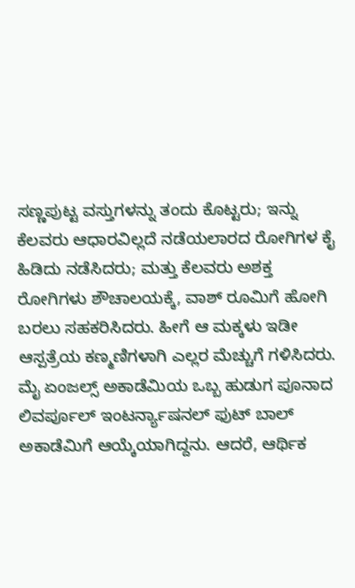ಸಣ್ಣಪುಟ್ಟ ವಸ್ತುಗಳನ್ನು ತಂದು ಕೊಟ್ಟರು; ಇನ್ನು ಕೆಲವರು ಆಧಾರವಿಲ್ಲದೆ ನಡೆಯಲಾರದ ರೋಗಿಗಳ ಕೈ ಹಿಡಿದು ನಡೆಸಿದರು; ಮತ್ತು ಕೆಲವರು ಅಶಕ್ತ ರೋಗಿಗಳು ಶೌಚಾಲಯಕ್ಕೆ, ವಾಶ್ ರೂಮಿಗೆ ಹೋಗಿ ಬರಲು ಸಹಕರಿಸಿದರು. ಹೀಗೆ ಆ ಮಕ್ಕಳು ಇಡೀ ಆಸ್ಪತ್ರೆಯ ಕಣ್ಮಣಿಗಳಾಗಿ ಎಲ್ಲರ ಮೆಚ್ಚುಗೆ ಗಳಿಸಿದರು.
ಮೈ ಏಂಜಲ್ಸ್ ಅಕಾಡೆಮಿಯ ಒಬ್ಬ ಹುಡುಗ ಪೂನಾದ ಲಿವರ್ಪೂಲ್ ಇಂಟರ್ನ್ಯಾಷನಲ್ ಫುಟ್ ಬಾಲ್ ಅಕಾಡೆಮಿಗೆ ಆಯ್ಕೆಯಾಗಿದ್ದನು. ಆದರೆ, ಆರ್ಥಿಕ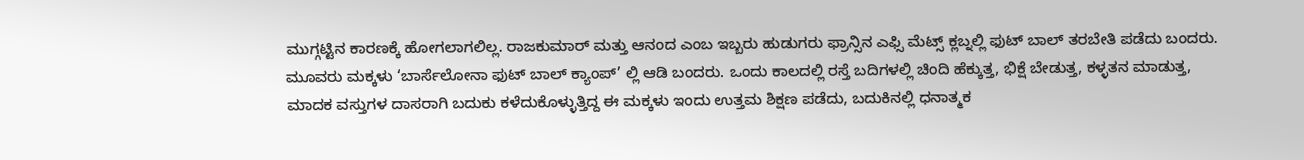ಮುಗ್ಗಟ್ಟಿನ ಕಾರಣಕ್ಕೆ ಹೋಗಲಾಗಲಿಲ್ಲ. ರಾಜಕುಮಾರ್ ಮತ್ತು ಆನಂದ ಎಂಬ ಇಬ್ಬರು ಹುಡುಗರು ಫ್ರಾನ್ಸಿನ ಎಫ್ಸಿ ಮೆಟ್ಸ್ ಕ್ಲಬ್ನಲ್ಲಿ ಫುಟ್ ಬಾಲ್ ತರಬೇತಿ ಪಡೆದು ಬಂದರು. ಮೂವರು ಮಕ್ಕಳು ‘ಬಾರ್ಸೆಲೋನಾ ಫುಟ್ ಬಾಲ್ ಕ್ಯಾಂಪ್’ ಲ್ಲಿ ಆಡಿ ಬಂದರು. ಒಂದು ಕಾಲದಲ್ಲಿ ರಸ್ತೆ ಬದಿಗಳಲ್ಲಿ ಚಿಂದಿ ಹೆಕ್ಕುತ್ತ, ಭಿಕ್ಷೆ ಬೇಡುತ್ತ, ಕಳ್ಳತನ ಮಾಡುತ್ತ, ಮಾದಕ ವಸ್ತುಗಳ ದಾಸರಾಗಿ ಬದುಕು ಕಳೆದುಕೊಳ್ಳುತ್ತಿದ್ದ ಈ ಮಕ್ಕಳು ಇಂದು ಉತ್ತಮ ಶಿಕ್ಷಣ ಪಡೆದು, ಬದುಕಿನಲ್ಲಿ ಧನಾತ್ಮಕ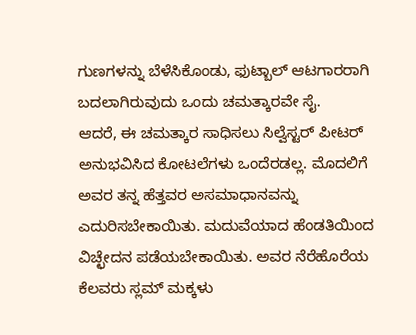ಗುಣಗಳನ್ನು ಬೆಳೆಸಿಕೊಂಡು, ಫುಟ್ಬಾಲ್ ಆಟಗಾರರಾಗಿ ಬದಲಾಗಿರುವುದು ಒಂದು ಚಮತ್ಕಾರವೇ ಸೈ.
ಆದರೆ, ಈ ಚಮತ್ಕಾರ ಸಾಧಿಸಲು ಸಿಲ್ವೆಸ್ಟರ್ ಪೀಟರ್ ಅನುಭವಿಸಿದ ಕೋಟಲೆಗಳು ಒಂದೆರಡಲ್ಲ. ಮೊದಲಿಗೆ ಅವರ ತನ್ನ ಹೆತ್ತವರ ಅಸಮಾಧಾನವನ್ನು ಎದುರಿಸಬೇಕಾಯಿತು. ಮದುವೆಯಾದ ಹೆಂಡತಿಯಿಂದ ವಿಚ್ಛೇದನ ಪಡೆಯಬೇಕಾಯಿತು. ಅವರ ನೆರೆಹೊರೆಯ ಕೆಲವರು ಸ್ಲಮ್ ಮಕ್ಕಳು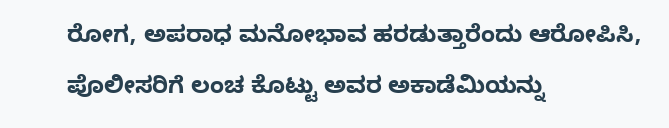ರೋಗ, ಅಪರಾಧ ಮನೋಭಾವ ಹರಡುತ್ತಾರೆಂದು ಆರೋಪಿಸಿ, ಪೊಲೀಸರಿಗೆ ಲಂಚ ಕೊಟ್ಟು ಅವರ ಅಕಾಡೆಮಿಯನ್ನು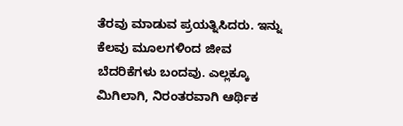ತೆರವು ಮಾಡುವ ಪ್ರಯತ್ನಿಸಿದರು. ಇನ್ನು ಕೆಲವು ಮೂಲಗಳಿಂದ ಜೀವ ಬೆದರಿಕೆಗಳು ಬಂದವು. ಎಲ್ಲಕ್ಕೂ ಮಿಗಿಲಾಗಿ, ನಿರಂತರವಾಗಿ ಆರ್ಥಿಕ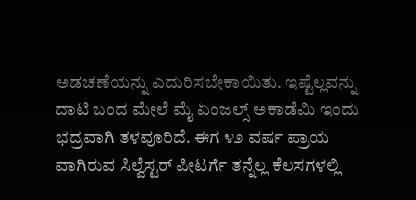ಅಡಚಣೆಯನ್ನು ಎದುರಿಸಬೇಕಾಯಿತು. ಇಷ್ಟೆಲ್ಲವನ್ನು ದಾಟಿ ಬಂದ ಮೇಲೆ ಮೈ ಏಂಜಲ್ಸ್ ಅಕಾಡೆಮಿ ಇಂದು ಭದ್ರವಾಗಿ ತಳವೂರಿದೆ. ಈಗ ೪೨ ವರ್ಷ ಪ್ರಾಯ ವಾಗಿರುವ ಸಿಲ್ವೆಸ್ಟರ್ ಪೀಟರ್ಗೆ ತನ್ನೆಲ್ಲ ಕೆಲಸಗಳಲ್ಲಿ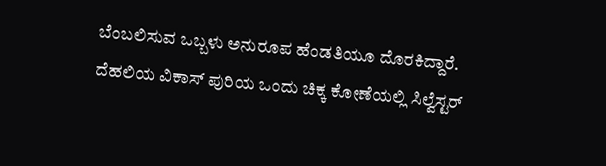ಬೆಂಬಲಿಸುವ ಒಬ್ಬಳು ಅನುರೂಪ ಹೆಂಡತಿಯೂ ದೊರಕಿದ್ದಾರೆ.
ದೆಹಲಿಯ ವಿಕಾಸ್ ಪುರಿಯ ಒಂದು ಚಿಕ್ಕ ಕೋಣೆಯಲ್ಲಿ ಸಿಲ್ವೆಸ್ಟರ್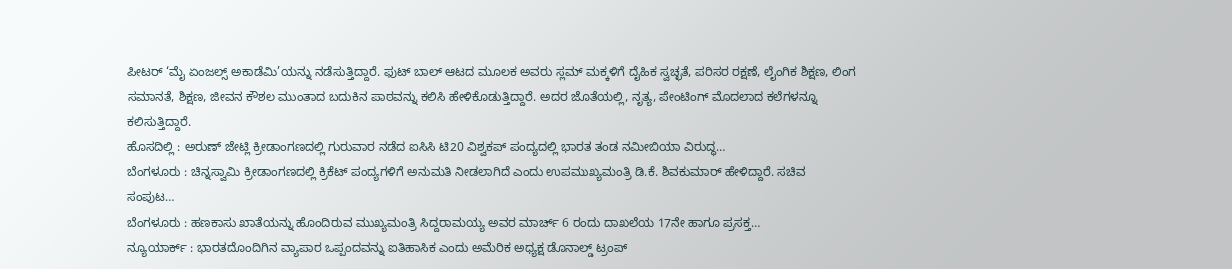ಪೀಟರ್ ‘ಮೈ ಏಂಜಲ್ಸ್ ಅಕಾಡೆಮಿ’ಯನ್ನು ನಡೆಸುತ್ತಿದ್ದಾರೆ. ಫುಟ್ ಬಾಲ್ ಆಟದ ಮೂಲಕ ಅವರು ಸ್ಲಮ್ ಮಕ್ಕಳಿಗೆ ದೈಹಿಕ ಸ್ವಚ್ಛತೆ, ಪರಿಸರ ರಕ್ಷಣೆ, ಲೈಂಗಿಕ ಶಿಕ್ಷಣ, ಲಿಂಗ ಸಮಾನತೆ, ಶಿಕ್ಷಣ, ಜೀವನ ಕೌಶಲ ಮುಂತಾದ ಬದುಕಿನ ಪಾಠವನ್ನು ಕಲಿಸಿ ಹೇಳಿಕೊಡುತ್ತಿದ್ದಾರೆ. ಅದರ ಜೊತೆಯಲ್ಲಿ, ನೃತ್ಯ, ಪೇಂಟಿಂಗ್ ಮೊದಲಾದ ಕಲೆಗಳನ್ನೂ ಕಲಿಸುತ್ತಿದ್ದಾರೆ.
ಹೊಸದಿಲ್ಲಿ : ಅರುಣ್ ಜೇಟ್ಲಿ ಕ್ರೀಡಾಂಗಣದಲ್ಲಿ ಗುರುವಾರ ನಡೆದ ಐಸಿಸಿ ಟಿ20 ವಿಶ್ವಕಪ್ ಪಂದ್ಯದಲ್ಲಿ ಭಾರತ ತಂಡ ನಮೀಬಿಯಾ ವಿರುದ್ಧ…
ಬೆಂಗಳೂರು : ಚಿನ್ನಸ್ವಾಮಿ ಕ್ರೀಡಾಂಗಣದಲ್ಲಿ ಕ್ರಿಕೆಟ್ ಪಂದ್ಯಗಳಿಗೆ ಅನುಮತಿ ನೀಡಲಾಗಿದೆ ಎಂದು ಉಪಮುಖ್ಯಮಂತ್ರಿ ಡಿ.ಕೆ. ಶಿವಕುಮಾರ್ ಹೇಳಿದ್ದಾರೆ. ಸಚಿವ ಸಂಪುಟ…
ಬೆಂಗಳೂರು : ಹಣಕಾಸು ಖಾತೆಯನ್ನು ಹೊಂದಿರುವ ಮುಖ್ಯಮಂತ್ರಿ ಸಿದ್ದರಾಮಯ್ಯ ಅವರ ಮಾರ್ಚ್ 6 ರಂದು ದಾಖಲೆಯ 17ನೇ ಹಾಗೂ ಪ್ರಸಕ್ತ…
ನ್ಯೂಯಾರ್ಕ್ : ಭಾರತದೊಂದಿಗಿನ ವ್ಯಾಪಾರ ಒಪ್ಪಂದವನ್ನು ಐತಿಹಾಸಿಕ ಎಂದು ಅಮೆರಿಕ ಅಧ್ಯಕ್ಷ ಡೊನಾಲ್ಡ್ ಟ್ರಂಪ್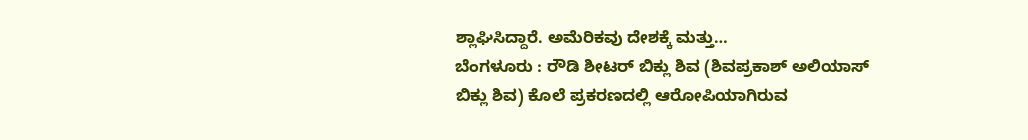ಶ್ಲಾಘಿಸಿದ್ದಾರೆ. ಅಮೆರಿಕವು ದೇಶಕ್ಕೆ ಮತ್ತು…
ಬೆಂಗಳೂರು : ರೌಡಿ ಶೀಟರ್ ಬಿಕ್ಲು ಶಿವ (ಶಿವಪ್ರಕಾಶ್ ಅಲಿಯಾಸ್ ಬಿಕ್ಲು ಶಿವ) ಕೊಲೆ ಪ್ರಕರಣದಲ್ಲಿ ಆರೋಪಿಯಾಗಿರುವ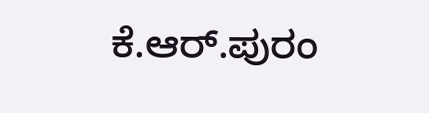ಕೆ.ಆರ್.ಪುರಂ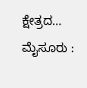ಕ್ಷೇತ್ರದ…
ಮೈಸೂರು :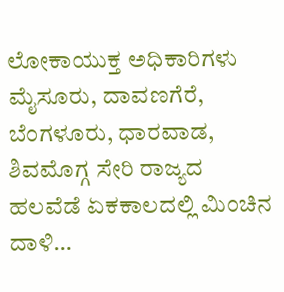ಲೋಕಾಯುಕ್ತ ಅಧಿಕಾರಿಗಳು ಮೈಸೂರು, ದಾವಣಗೆರೆ, ಬೆಂಗಳೂರು, ಧಾರವಾಡ, ಶಿವಮೊಗ್ಗ ಸೇರಿ ರಾಜ್ಯದ ಹಲವೆಡೆ ಏಕಕಾಲದಲ್ಲಿ ಮಿಂಚಿನ ದಾಳಿ…